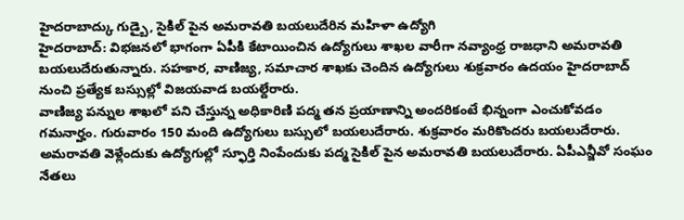హైదరాబాద్కు గుడ్బై, సైకిల్ పైన అమరావతి బయలుదేరిన మహిళా ఉద్యోగి
హైదరాబాద్: విభజనలో భాగంగా ఏపీకి కేటాయించిన ఉద్యోగులు శాఖల వారీగా నవ్యాంధ్ర రాజధాని అమరావతి బయలుదేరుతున్నారు. సహకార, వాణిజ్య, సమాచార శాఖకు చెందిన ఉద్యోగులు శుక్రవారం ఉదయం హైదరాబాద్ నుంచి ప్రత్యేక బస్సుల్లో విజయవాడ బయల్దేరారు.
వాణిజ్య పన్నుల శాఖలో పని చేస్తున్న అధికారిణి పద్మ తన ప్రయాణాన్ని అందరికంటే భిన్నంగా ఎంచుకోవడం గమనార్హం. గురువారం 150 మంది ఉద్యోగులు బస్సులో బయలుదేరారు. శుక్రవారం మరికొందరు బయలుదేరారు.
అమరావతి వెళ్లేందుకు ఉద్యోగుల్లో స్ఫూర్తి నింపేందుకు పద్మ సైకిల్ పైన అమరావతి బయలుదేరారు. ఏపీఎన్జీవో సంఘం నేతలు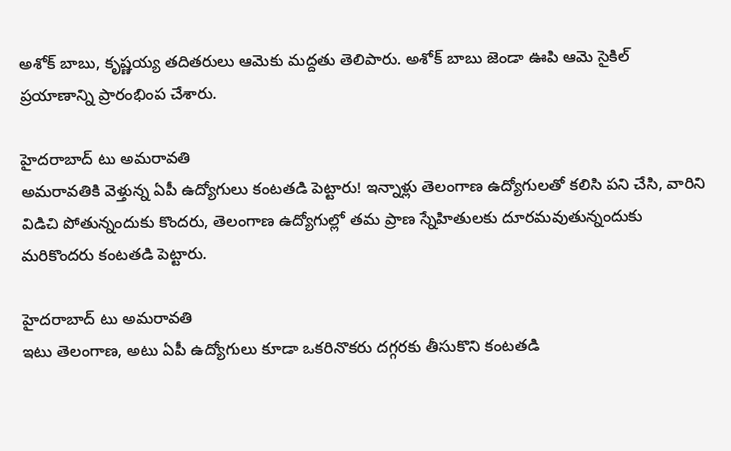అశోక్ బాబు, కృష్ణయ్య తదితరులు ఆమెకు మద్దతు తెలిపారు. అశోక్ బాబు జెండా ఊపి ఆమె సైకిల్ ప్రయాణాన్ని ప్రారంభింప చేశారు.

హైదరాబాద్ టు అమరావతి
అమరావతికి వెళ్తున్న ఏపీ ఉద్యోగులు కంటతడి పెట్టారు! ఇన్నాళ్లు తెలంగాణ ఉద్యోగులతో కలిసి పని చేసి, వారిని విడిచి పోతున్నందుకు కొందరు, తెలంగాణ ఉద్యోగుల్లో తమ ప్రాణ స్నేహితులకు దూరమవుతున్నందుకు మరికొందరు కంటతడి పెట్టారు.

హైదరాబాద్ టు అమరావతి
ఇటు తెలంగాణ, అటు ఏపీ ఉద్యోగులు కూడా ఒకరినొకరు దగ్గరకు తీసుకొని కంటతడి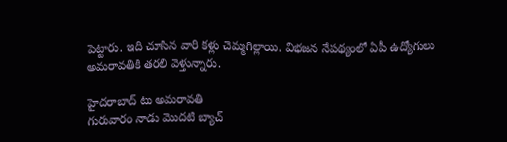పెట్టారు. ఇది చూసిన వారి కళ్లు చెమ్మగిల్లాయి. విభజన నేపథ్యంలో ఏపీ ఉద్యోగులు అమరావతికి తరలి వెళ్తున్నారు.

హైదరాబాద్ టు అమరావతి
గురువారం నాడు మొదటి బ్యాచ్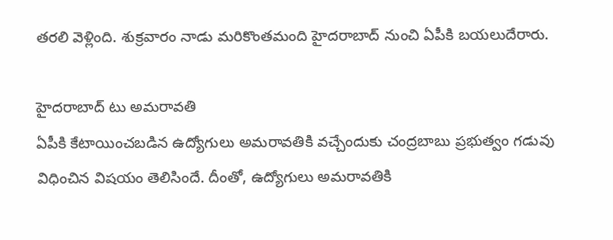తరలి వెళ్లింది. శుక్రవారం నాడు మరికొంతమంది హైదరాబాద్ నుంచి ఏపీకి బయలుదేరారు.

హైదరాబాద్ టు అమరావతి
ఏపీకి కేటాయించబడిన ఉద్యోగులు అమరావతికి వచ్చేందుకు చంద్రబాబు ప్రభుత్వం గడువు విధించిన విషయం తెలిసిందే. దీంతో, ఉద్యోగులు అమరావతికి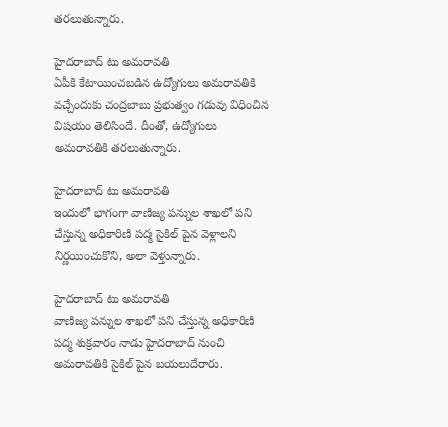తరలుతున్నారు.

హైదరాబాద్ టు అమరావతి
ఏపీకి కేటాయించబడిన ఉద్యోగులు అమరావతికి వచ్చేందుకు చంద్రబాబు ప్రభుత్వం గడువు విధించిన విషయం తెలిసిందే. దీంతో, ఉద్యోగులు అమరావతికి తరలుతున్నారు.

హైదరాబాద్ టు అమరావతి
ఇందులో భాగంగా వాణిజ్య పన్నుల శాఖలో పని చేస్తున్న అధికారిణి పద్మ సైకిల్ పైన వెళ్లాలని నిర్ణయించుకొని, అలా వెళ్తున్నారు.

హైదరాబాద్ టు అమరావతి
వాణిజ్య పన్నుల శాఖలో పని చేస్తున్న అధికారిణి పద్మ శుక్రవారం నాడు హైదరాబాద్ నుంచి అమరావతికి సైకిల్ పైన బయలుదేరారు.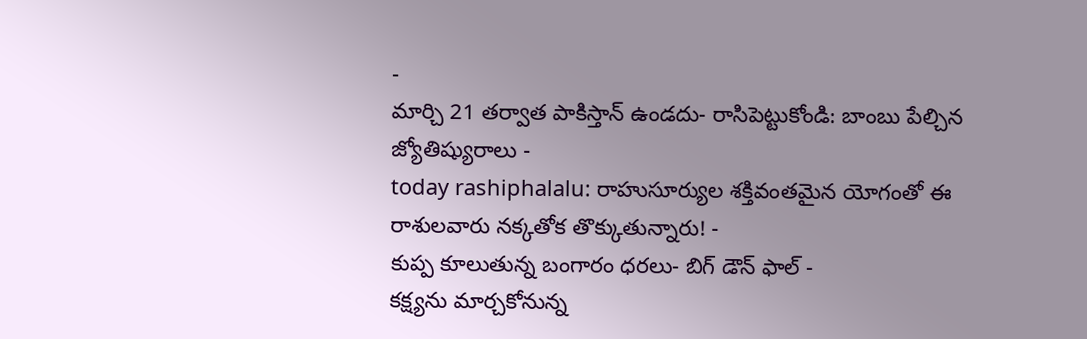-
మార్చి 21 తర్వాత పాకిస్తాన్ ఉండదు- రాసిపెట్టుకోండి: బాంబు పేల్చిన జ్యోతిష్యురాలు -
today rashiphalalu: రాహుసూర్యుల శక్తివంతమైన యోగంతో ఈ రాశులవారు నక్కతోక తొక్కుతున్నారు! -
కుప్ప కూలుతున్న బంగారం ధరలు- బిగ్ డౌన్ ఫాల్ -
కక్ష్యను మార్చకోనున్న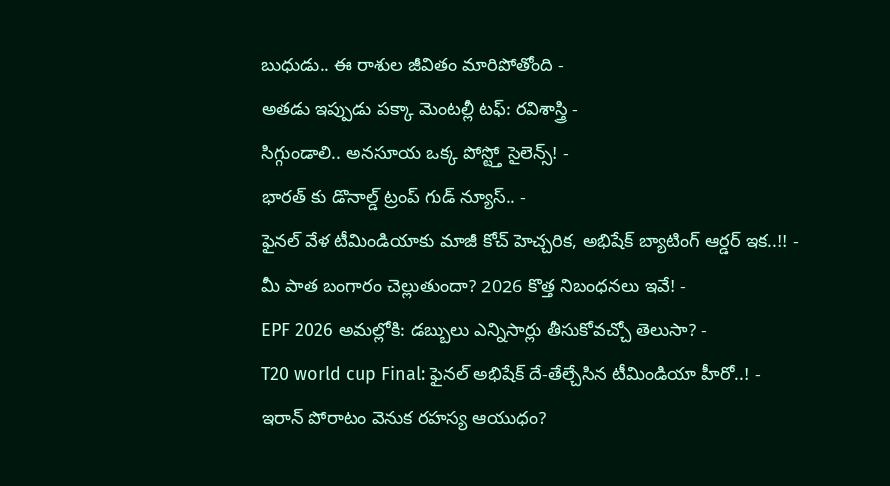బుధుడు.. ఈ రాశుల జీవితం మారిపోతోంది -
అతడు ఇప్పుడు పక్కా మెంటల్లీ టఫ్: రవిశాస్త్రి -
సిగ్గుండాలి.. అనసూయ ఒక్క పోస్ట్తో సైలెన్స్! -
భారత్ కు డొనాల్డ్ ట్రంప్ గుడ్ న్యూస్.. -
ఫైనల్ వేళ టీమిండియాకు మాజీ కోచ్ హెచ్చరిక, అభిషేక్ బ్యాటింగ్ ఆర్డర్ ఇక..!! -
మీ పాత బంగారం చెల్లుతుందా? 2026 కొత్త నిబంధనలు ఇవే! -
EPF 2026 అమల్లోకి: డబ్బులు ఎన్నిసార్లు తీసుకోవచ్చో తెలుసా? -
T20 world cup Final: ఫైనల్ అభిషేక్ దే-తేల్చేసిన టీమిండియా హీరో..! -
ఇరాన్ పోరాటం వెనుక రహస్య ఆయుధం?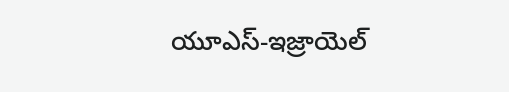యూఎస్-ఇజ్రాయెల్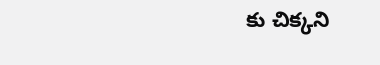కు చిక్కని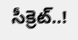సీక్రెట్..!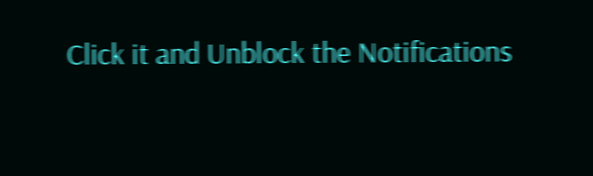Click it and Unblock the Notifications